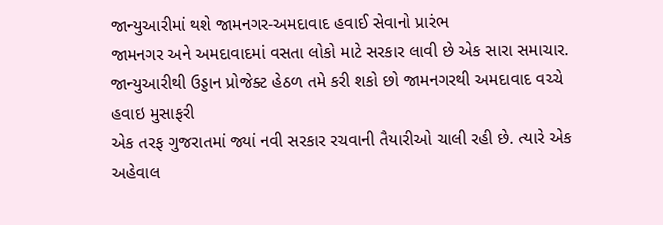જાન્યુઆરીમાં થશે જામનગર-અમદાવાદ હવાઈ સેવાનો પ્રારંભ
જામનગર અને અમદાવાદમાં વસતા લોકો માટે સરકાર લાવી છે એક સારા સમાચાર. જાન્યુઆરીથી ઉડ્ડાન પ્રોજેક્ટ હેઠળ તમે કરી શકો છો જામનગરથી અમદાવાદ વચ્ચે હવાઇ મુસાફરી
એક તરફ ગુજરાતમાં જ્યાં નવી સરકાર રચવાની તૈયારીઓ ચાલી રહી છે. ત્યારે એક અહેવાલ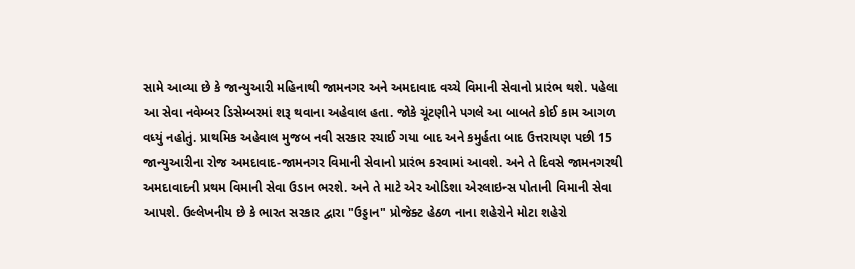સામે આવ્યા છે કે જાન્યુઆરી મહિનાથી જામનગર અને અમદાવાદ વચ્ચે વિમાની સેવાનો પ્રારંભ થશે. પહેલા આ સેવા નવેમ્બર ડિસેમ્બરમાં શરૂ થવાના અહેવાલ હતા. જોકે ચૂંટણીને પગલે આ બાબતે કોઈ કામ આગળ વધ્યું નહોતું. પ્રાથમિક અહેવાલ મુજબ નવી સરકાર રચાઈ ગયા બાદ અને કમુર્હતા બાદ ઉત્તરાયણ પછી 15 જાન્યુઆરીના રોજ અમદાવાદ-જામનગર વિમાની સેવાનો પ્રારંભ કરવામાં આવશે. અને તે દિવસે જામનગરથી અમદાવાદની પ્રથમ વિમાની સેવા ઉડાન ભરશે. અને તે માટે એર ઓડિશા એરલાઇન્સ પોતાની વિમાની સેવા આપશે. ઉલ્લેખનીય છે કે ભારત સરકાર દ્વારા "ઉડ્ડાન" પ્રોજેક્ટ હેઠળ નાના શહેરોને મોટા શહેરો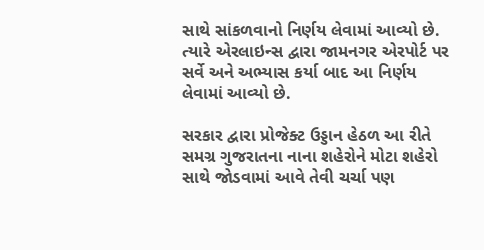સાથે સાંકળવાનો નિર્ણય લેવામાં આવ્યો છે. ત્યારે એરલાઇન્સ દ્વારા જામનગર એરપોર્ટ પર સર્વે અને અભ્યાસ કર્યા બાદ આ નિર્ણય લેવામાં આવ્યો છે.

સરકાર દ્વારા પ્રોજેક્ટ ઉડ્ડાન હેઠળ આ રીતે સમગ્ર ગુજરાતના નાના શહેરોને મોટા શહેરો સાથે જોડવામાં આવે તેવી ચર્ચા પણ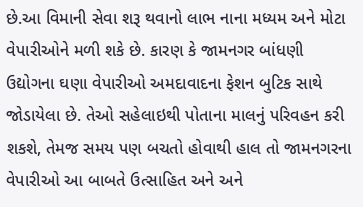છે.આ વિમાની સેવા શરૂ થવાનો લાભ નાના મધ્યમ અને મોટા વેપારીઓને મળી શકે છે. કારણ કે જામનગર બાંધણી ઉદ્યોગના ઘણા વેપારીઓ અમદાવાદના ફેશન બુટિક સાથે જોડાયેલા છે. તેઓ સહેલાઇથી પોતાના માલનું પરિવહન કરી શકશે, તેમજ સમય પણ બચતો હોવાથી હાલ તો જામનગરના વેપારીઓ આ બાબતે ઉત્સાહિત અને અને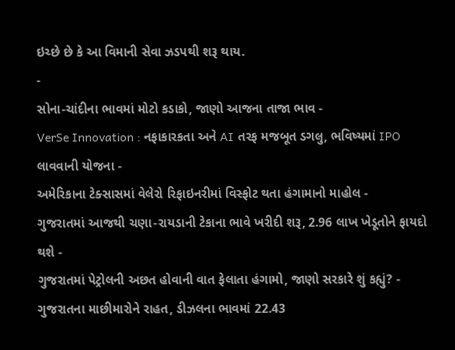ઇચ્છે છે કે આ વિમાની સેવા ઝડપથી શરૂ થાય.
-
સોના-ચાંદીના ભાવમાં મોટો કડાકો, જાણો આજના તાજા ભાવ -
VerSe Innovation : નફાકારકતા અને AI તરફ મજબૂત ડગલુ, ભવિષ્યમાં IPO લાવવાની યોજના -
અમેરિકાના ટેક્સાસમાં વેલેરો રિફાઇનરીમાં વિસ્ફોટ થતા હંગામાનો માહોલ -
ગુજરાતમાં આજથી ચણા-રાયડાની ટેકાના ભાવે ખરીદી શરૂ, 2.96 લાખ ખેડૂતોને ફાયદો થશે -
ગુજરાતમાં પેટ્રોલની અછત હોવાની વાત ફેલાતા હંગામો, જાણો સરકારે શું કહ્યું? -
ગુજરાતના માછીમારોને રાહત, ડીઝલના ભાવમાં 22.43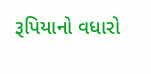રૂપિયાનો વધારો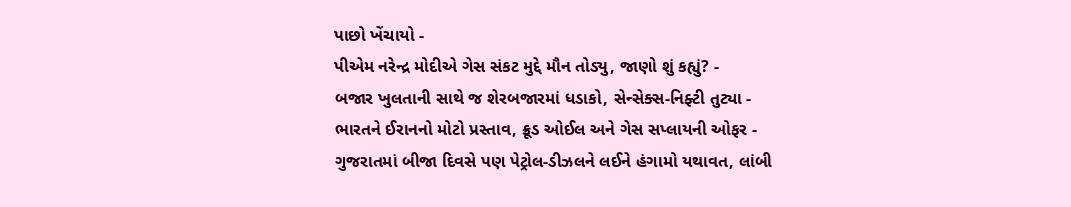પાછો ખેંચાયો -
પીએમ નરેન્દ્ર મોદીએ ગેસ સંકટ મુદ્દે મૌન તોડ્યુ, જાણો શું કહ્યું? -
બજાર ખુલતાની સાથે જ શેરબજારમાં ધડાકો, સેન્સેક્સ-નિફ્ટી તુટ્યા -
ભારતને ઈરાનનો મોટો પ્રસ્તાવ, ક્રૂડ ઓઈલ અને ગેસ સપ્લાયની ઓફર -
ગુજરાતમાં બીજા દિવસે પણ પેટ્રોલ-ડીઝલને લઈને હંગામો યથાવત, લાંબી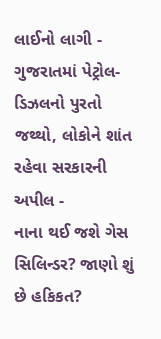લાઈનો લાગી -
ગુજરાતમાં પેટ્રોલ-ડિઝલનો પુરતો જથ્થો, લોકોને શાંત રહેવા સરકારની અપીલ -
નાના થઈ જશે ગેસ સિલિન્ડર? જાણો શું છે હકિકત?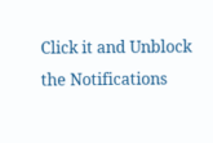Click it and Unblock the Notifications